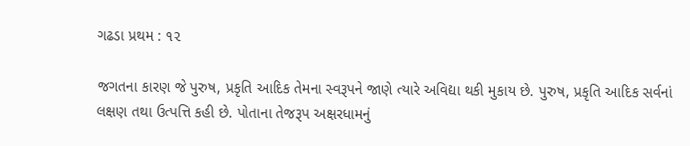ગઢડા પ્રથમ : ૧૨

જગતના કારણ જે પુરુષ, પ્રકૃતિ આદિક તેમના સ્વરૂપને જાણે ત્યારે અવિદ્યા થકી મુકાય છે. પુરુષ, પ્રકૃતિ આદિક સર્વનાં લક્ષણ તથા ઉત્પત્તિ કહી છે. પોતાના તેજરૂપ અક્ષરધામનું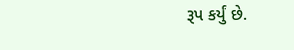રૂપ કર્યું છે.